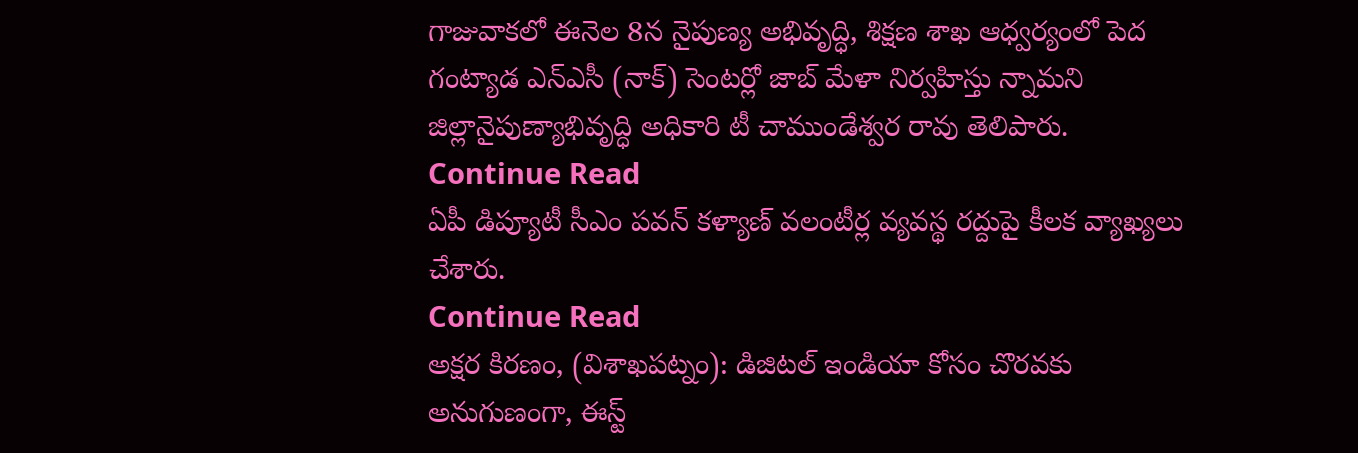గాజువాకలో ఈనెల 8న నైపుణ్య అభివృద్ధి, శిక్షణ శాఖ ఆధ్వర్యంలో పెద గంట్యాడ ఎన్ఎసీ (నాక్) సెంటర్లో జాబ్ మేళా నిర్వహిస్తు న్నామని జిల్లానైపుణ్యాభివృద్ధి అధికారి టీ చాముండేశ్వర రావు తెలిపారు.
Continue Read
ఏపీ డిప్యూటీ సీఎం పవన్ కళ్యాణ్ వలంటీర్ల వ్యవస్థ రద్దుపై కీలక వ్యాఖ్యలు చేశారు.
Continue Read
అక్షర కిరణం, (విశాఖపట్నం): డిజిటల్ ఇండియా కోసం చొరవకు అనుగుణంగా, ఈస్ట్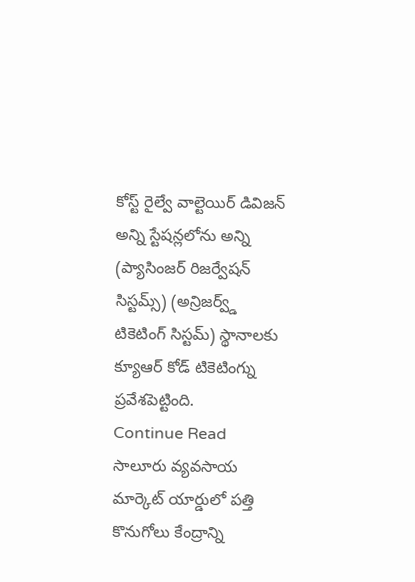కోస్ట్ రైల్వే వాల్టెయిర్ డివిజన్ అన్ని స్టేషన్లలోను అన్ని (ప్యాసింజర్ రిజర్వేషన్ సిస్టమ్స్) (అన్రిజర్వ్డ్ టికెటింగ్ సిస్టమ్) స్థానాలకు క్యూఆర్ కోడ్ టికెటింగ్ను ప్రవేశపెట్టింది.
Continue Read
సాలూరు వ్యవసాయ మార్కెట్ యార్డులో పత్తి కొనుగోలు కేంద్రాన్ని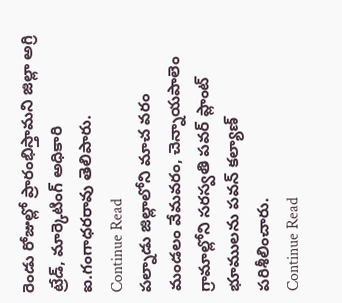రెండు రోజుల్లో ప్రారంభిస్తామని జిల్లా అగ్రి ట్రేడ్, మార్కెటింగ్ అధికారి ఐ.గంగాధరరావు తెలిపారు.
Continue Read
పల్నాడు జిల్లాలోని మాచ వరం మండలం వేమవరం, చెన్నాయపాలెం గ్రామాల్లోని సరస్వతి పవర్ ప్లాంట్ భూములను పవన్ కల్యాణ్ పరిశీలించారు.
Continue Read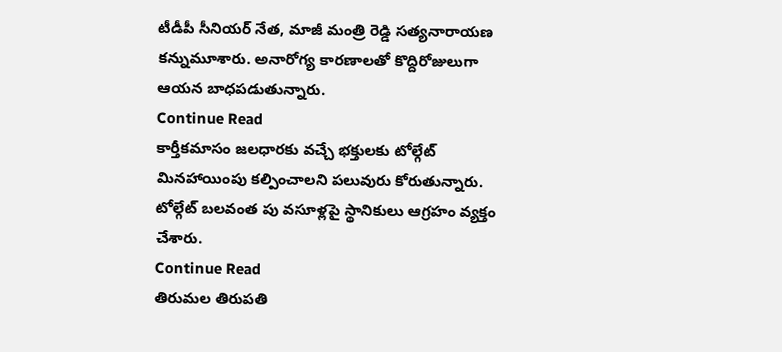టీడీపీ సీనియర్ నేత, మాజీ మంత్రి రెడ్డి సత్యనారాయణ కన్నుమూశారు. అనారోగ్య కారణాలతో కొద్దిరోజులుగా ఆయన బాధపడుతున్నారు.
Continue Read
కార్తీకమాసం జలధారకు వచ్చే భక్తులకు టోల్గేట్ మినహాయింపు కల్పించాలని పలువురు కోరుతున్నారు. టోల్గేట్ బలవంత పు వసూళ్లపై స్థానికులు ఆగ్రహం వ్యక్తం చేశారు.
Continue Read
తిరుమల తిరుపతి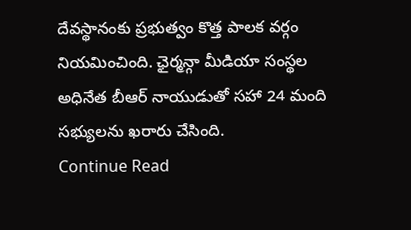దేవస్థానంకు ప్రభుత్వం కొత్త పాలక వర్గం నియమించింది. ఛైర్మన్గా మీడియా సంస్థల అధినేత బీఆర్ నాయుడుతో సహా 24 మంది సభ్యులను ఖరారు చేసింది.
Continue Read